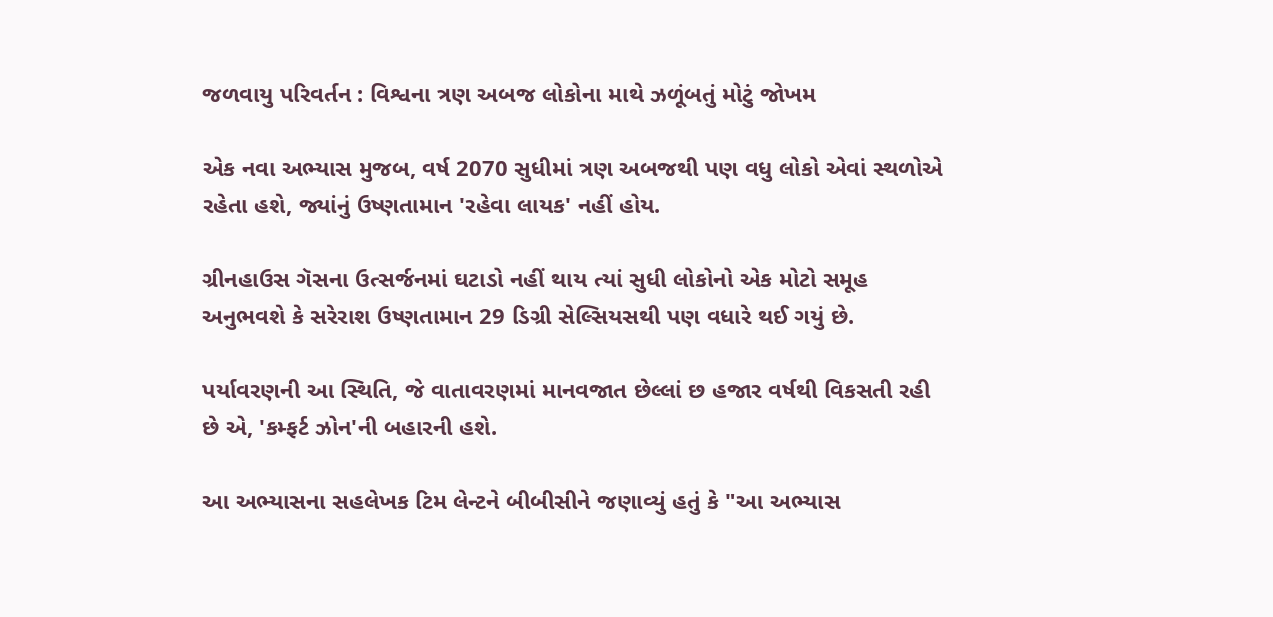જળવાયુ પરિવર્તન : વિશ્વના ત્રણ અબજ લોકોના માથે ઝળૂંબતું મોટું જોખમ

એક નવા અભ્યાસ મુજબ, વર્ષ 2070 સુધીમાં ત્રણ અબજથી પણ વધુ લોકો એવાં સ્થળોએ રહેતા હશે, જ્યાંનું ઉષ્ણતામાન 'રહેવા લાયક' નહીં હોય.

ગ્રીનહાઉસ ગૅસના ઉત્સર્જનમાં ઘટાડો નહીં થાય ત્યાં સુધી લોકોનો એક મોટો સમૂહ અનુભવશે કે સરેરાશ ઉષ્ણતામાન 29 ડિગ્રી સેલ્સિયસથી પણ વધારે થઈ ગયું છે.

પર્યાવરણની આ સ્થિતિ, જે વાતાવરણમાં માનવજાત છેલ્લાં છ હજાર વર્ષથી વિકસતી રહી છે એ, 'કમ્ફર્ટ ઝોન'ની બહારની હશે.

આ અભ્યાસના સહલેખક ટિમ લેન્ટને બીબીસીને જણાવ્યું હતું કે "આ અભ્યાસ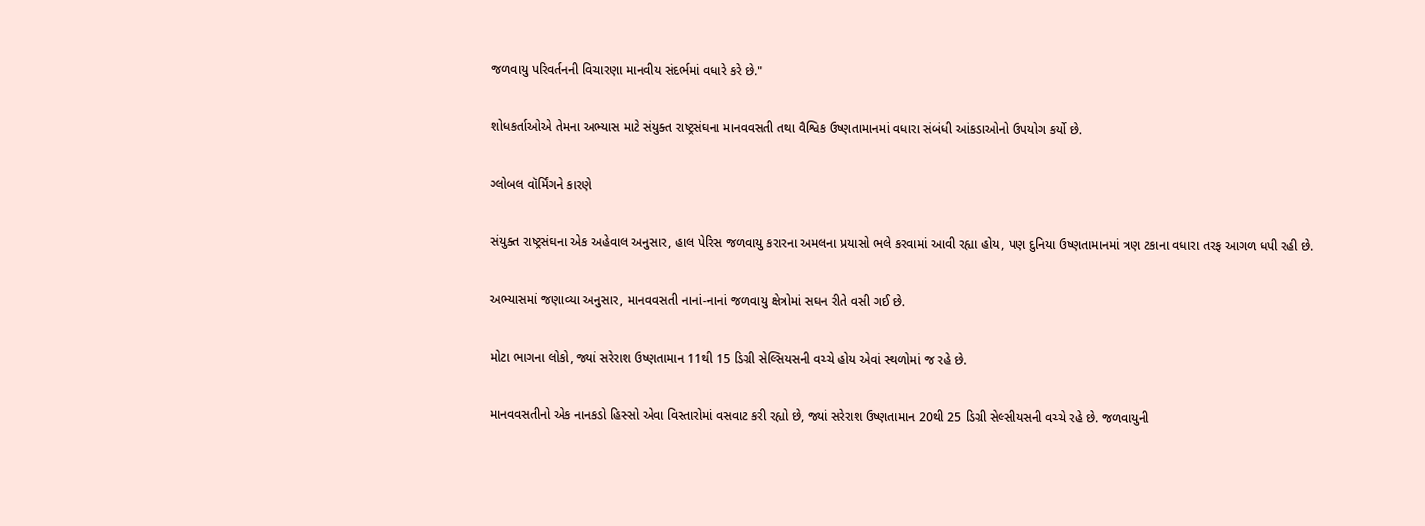જળવાયુ પરિવર્તનની વિચારણા માનવીય સંદર્ભમાં વધારે કરે છે."

શોધકર્તાઓએ તેમના અભ્યાસ માટે સંયુક્ત રાષ્ટ્રસંઘના માનવવસતી તથા વૈશ્વિક ઉષ્ણતામાનમાં વધારા સંબંધી આંકડાઓનો ઉપયોગ કર્યો છે.

ગ્લોબલ વૉર્મિંગને કારણે

સંયુક્ત રાષ્ટ્રસંઘના એક અહેવાલ અનુસાર, હાલ પેરિસ જળવાયુ કરારના અમલના પ્રયાસો ભલે કરવામાં આવી રહ્યા હોય, પણ દુનિયા ઉષ્ણતામાનમાં ત્રણ ટકાના વધારા તરફ આગળ ધપી રહી છે.

અભ્યાસમાં જણાવ્યા અનુસાર, માનવવસતી નાનાં-નાનાં જળવાયુ ક્ષેત્રોમાં સઘન રીતે વસી ગઈ છે.

મોટા ભાગના લોકો, જ્યાં સરેરાશ ઉષ્ણતામાન 11થી 15 ડિગ્રી સેલ્સિયસની વચ્ચે હોય એવાં સ્થળોમાં જ રહે છે.

માનવવસતીનો એક નાનકડો હિસ્સો એવા વિસ્તારોમાં વસવાટ કરી રહ્યો છે, જ્યાં સરેરાશ ઉષ્ણતામાન 20થી 25 ડિગ્રી સેલ્સીયસની વચ્ચે રહે છે. જળવાયુની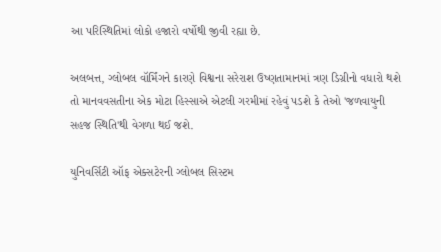આ પરિસ્થિતિમાં લોકો હજારો વર્ષોથી જીવી રહ્યા છે.

અલબત્ત, ગ્લોબલ વૉર્મિંગને કારણે વિશ્વના સરેરાશ ઉષ્ણતામાનમાં ત્રણ ડિગ્રીનો વધારો થશે તો માનવવસતીના એક મોટા હિસ્સાએ એટલી ગરમીમાં રહેવું પડશે કે તેઓ 'જળવાયુની સહજ સ્થિતિ'થી વેગળા થઈ જશે.

યુનિવર્સિટી ઑફ એક્સટેરની ગ્લોબલ સિસ્ટમ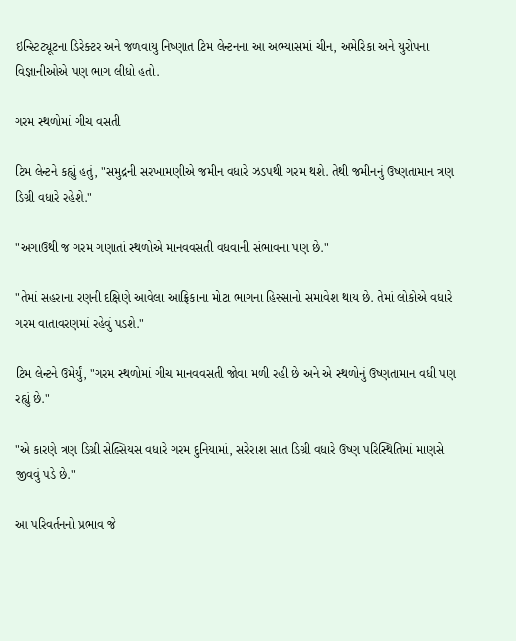ઇન્સ્ટિટ્યૂટના ડિરેક્ટર અને જળવાયુ નિષ્ણાત ટિમ લેન્ટનના આ અભ્યાસમાં ચીન, અમેરિકા અને યુરોપના વિજ્ઞાનીઓએ પણ ભાગ લીધો હતો.

ગરમ સ્થળોમાં ગીચ વસતી

ટિમ લેન્ટને કહ્યું હતું, "સમુદ્રની સરખામણીએ જમીન વધારે ઝડપથી ગરમ થશે. તેથી જમીનનું ઉષ્ણતામાન ત્રણ ડિગ્રી વધારે રહેશે."

"અગાઉથી જ ગરમ ગણાતાં સ્થળોએ માનવવસતી વધવાની સંભાવના પણ છે."

"તેમાં સહરાના રણની દક્ષિણે આવેલા આફ્રિકાના મોટા ભાગના હિસ્સાનો સમાવેશ થાય છે. તેમાં લોકોએ વધારે ગરમ વાતાવરણમાં રહેવું પડશે."

ટિમ લેન્ટને ઉમેર્યું, "ગરમ સ્થળોમાં ગીચ માનવવસતી જોવા મળી રહી છે અને એ સ્થળોનું ઉષ્ણતામાન વધી પણ રહ્યું છે."

"એ કારણે ત્રણ ડિગ્રી સેલ્સિયસ વધારે ગરમ દુનિયામાં, સરેરાશ સાત ડિગ્રી વધારે ઉષ્ણ પરિસ્થિતિમાં માણસે જીવવું પડે છે."

આ પરિવર્તનનો પ્રભાવ જે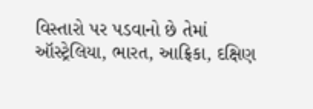વિસ્તારો પર પડવાનો છે તેમાં ઑસ્ટ્રેલિયા, ભારત, આફ્રિકા, દક્ષિણ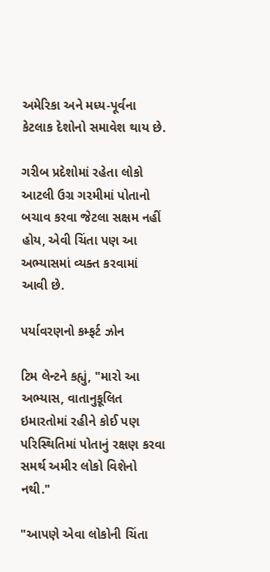અમેરિકા અને મધ્ય-પૂર્વના કેટલાક દેશોનો સમાવેશ થાય છે.

ગરીબ પ્રદેશોમાં રહેતા લોકો આટલી ઉગ્ર ગરમીમાં પોતાનો બચાવ કરવા જેટલા સક્ષમ નહીં હોય, એવી ચિંતા પણ આ અભ્યાસમાં વ્યક્ત કરવામાં આવી છે.

પર્યાવરણનો કમ્ફર્ટ ઝોન

ટિમ લેન્ટને કહ્યું, "મારો આ અભ્યાસ, વાતાનુકૂલિત ઇમારતોમાં રહીને કોઈ પણ પરિસ્થિતિમાં પોતાનું રક્ષણ કરવા સમર્થ અમીર લોકો વિશેનો નથી."

"આપણે એવા લોકોની ચિંતા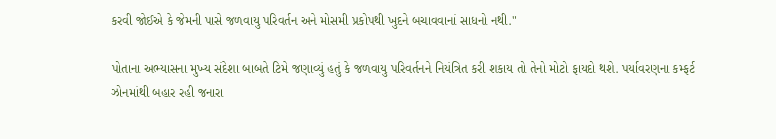કરવી જોઈએ કે જેમની પાસે જળવાયુ પરિવર્તન અને મોસમી પ્રકોપથી ખુદને બચાવવાનાં સાધનો નથી."

પોતાના અભ્યાસના મુખ્ય સંદેશા બાબતે ટિમે જણાવ્યું હતું કે જળવાયુ પરિવર્તનને નિયંત્રિત કરી શકાય તો તેનો મોટો ફાયદો થશે. પર્યાવરણના કમ્ફર્ટ ઝોનમાંથી બહાર રહી જનારા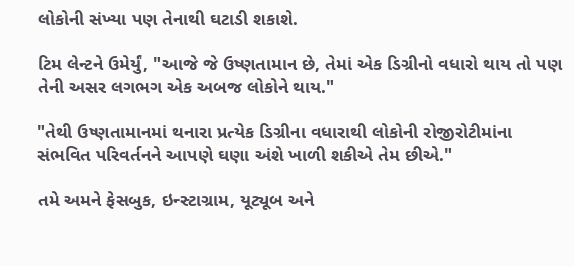લોકોની સંખ્યા પણ તેનાથી ઘટાડી શકાશે.

ટિમ લેન્ટને ઉમેર્યું, "આજે જે ઉષ્ણતામાન છે, તેમાં એક ડિગ્રીનો વધારો થાય તો પણ તેની અસર લગભગ એક અબજ લોકોને થાય."

"તેથી ઉષ્ણતામાનમાં થનારા પ્રત્યેક ડિગ્રીના વધારાથી લોકોની રોજીરોટીમાંના સંભવિત પરિવર્તનને આપણે ઘણા અંશે ખાળી શકીએ તેમ છીએ."

તમે અમને ફેસબુક, ઇન્સ્ટાગ્રામ, યૂટ્યૂબ અને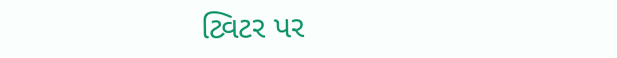ટ્વિટર પર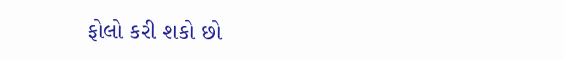ફોલો કરી શકો છો